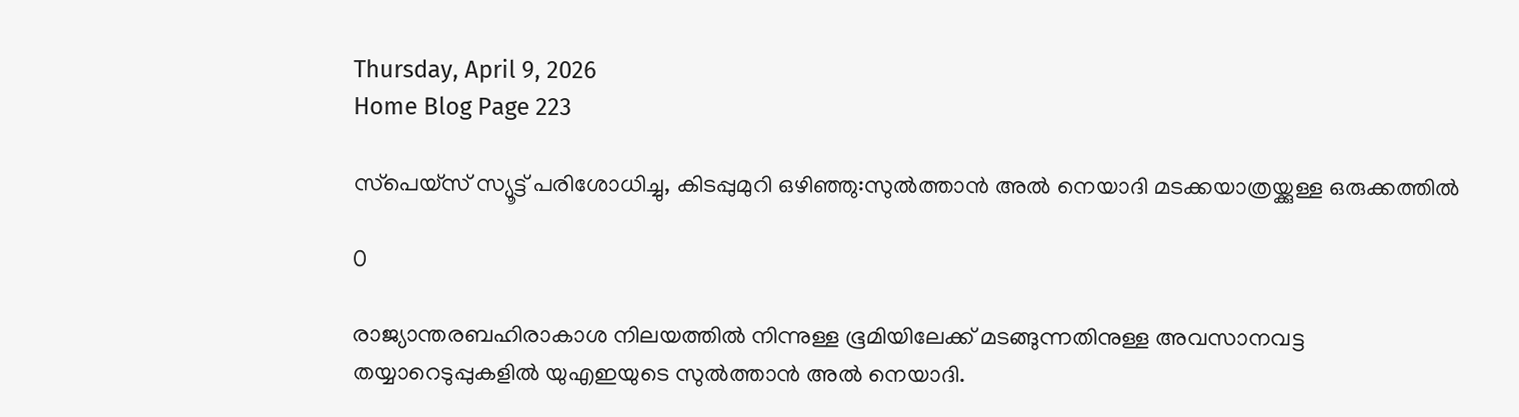Thursday, April 9, 2026
Home Blog Page 223

സ്‌പെയ്‌സ് സ്യൂട്ട് പരിശോധിച്ചു, കിടപ്പുമുറി ഒഴിഞ്ഞു:സുല്‍ത്താന്‍ അല്‍ നെയാദി മടക്കയാത്രയ്ക്കുള്ള ഒരുക്കത്തില്‍

0

രാജ്യാന്തരബഹിരാകാശ നിലയത്തില്‍ നിന്നുള്ള ഭൂമിയിലേക്ക് മടങ്ങുന്നതിനുള്ള അവസാനവട്ട തയ്യാറെടുപ്പുകളില്‍ യുഎഇയുടെ സുല്‍ത്താന്‍ അല്‍ നെയാദി.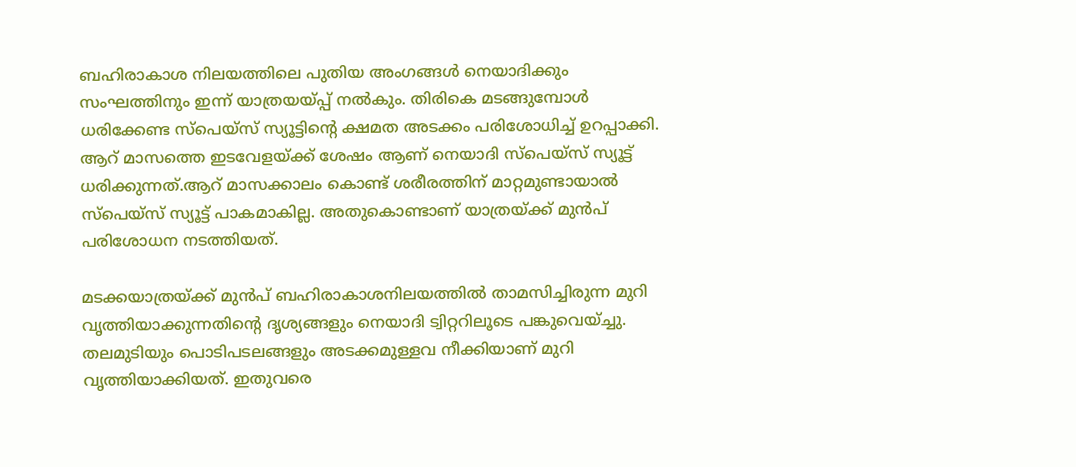ബഹിരാകാശ നിലയത്തിലെ പുതിയ അംഗങ്ങള്‍ നെയാദിക്കും സംഘത്തിനും ഇന്ന് യാത്രയയ്പ്പ് നല്‍കും. തിരികെ മടങ്ങുമ്പോള്‍ ധരിക്കേണ്ട സ്‌പെയ്‌സ് സ്യൂട്ടിന്റെ ക്ഷമത അടക്കം പരിശോധിച്ച് ഉറപ്പാക്കി. ആറ് മാസത്തെ ഇടവേളയ്ക്ക് ശേഷം ആണ് നെയാദി സ്‌പെയ്‌സ് സ്യൂട്ട് ധരിക്കുന്നത്.ആറ് മാസക്കാലം കൊണ്ട് ശരീരത്തിന് മാറ്റമുണ്ടായാല്‍ സ്‌പെയ്‌സ് സ്യൂട്ട് പാകമാകില്ല. അതുകൊണ്ടാണ് യാത്രയ്ക്ക് മുന്‍പ് പരിശോധന നടത്തിയത്.

മടക്കയാത്രയ്ക്ക് മുന്‍പ് ബഹിരാകാശനിലയത്തില്‍ താമസിച്ചിരുന്ന മുറി വൃത്തിയാക്കുന്നതിന്റെ ദൃശ്യങ്ങളും നെയാദി ട്വിറ്ററിലൂടെ പങ്കുവെയ്ച്ചു.
തലമുടിയും പൊടിപടലങ്ങളും അടക്കമുള്ളവ നീക്കിയാണ് മുറി വൃത്തിയാക്കിയത്. ഇതുവരെ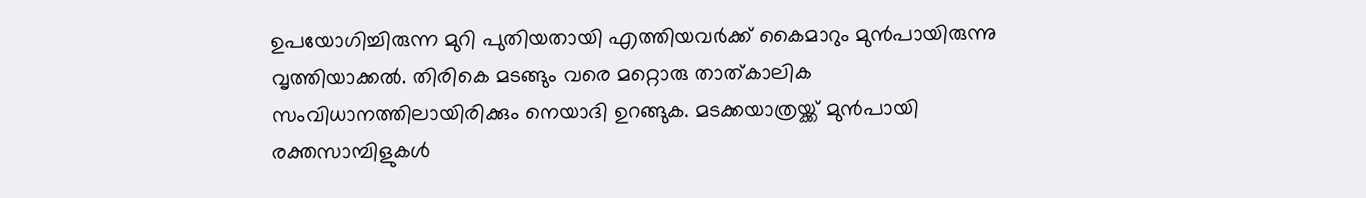ഉപയോഗിച്ചിരുന്ന മുറി പുതിയതായി എത്തിയവര്‍ക്ക് കൈമാറും മുന്‍പായിരുന്നു വൃത്തിയാക്കല്‍. തിരികെ മടങ്ങും വരെ മറ്റൊരു താത്കാലിക സംവിധാനത്തിലായിരിക്കും നെയാദി ഉറങ്ങുക. മടക്കയാത്രയ്ക്ക് മുന്‍പായി രക്തസാമ്പിളുകള്‍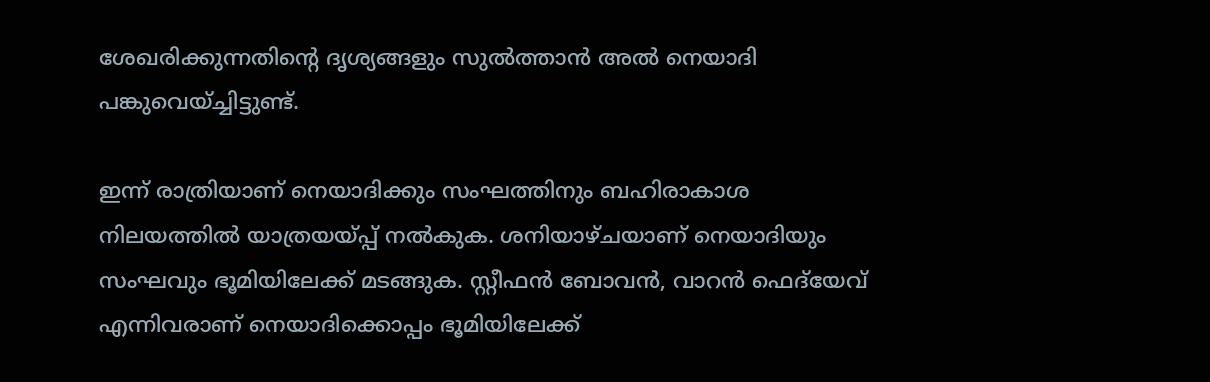ശേഖരിക്കുന്നതിന്റെ ദൃശ്യങ്ങളും സുല്‍ത്താന്‍ അല്‍ നെയാദി പങ്കുവെയ്ച്ചിട്ടുണ്ട്.

ഇന്ന് രാത്രിയാണ് നെയാദിക്കും സംഘത്തിനും ബഹിരാകാശ നിലയത്തില്‍ യാത്രയയ്പ്പ് നല്‍കുക. ശനിയാഴ്ചയാണ് നെയാദിയും സംഘവും ഭൂമിയിലേക്ക് മടങ്ങുക. സ്റ്റീഫന്‍ ബോവന്‍, വാറന്‍ ഫെദ്‌യേവ് എന്നിവരാണ് നെയാദിക്കൊപ്പം ഭൂമിയിലേക്ക്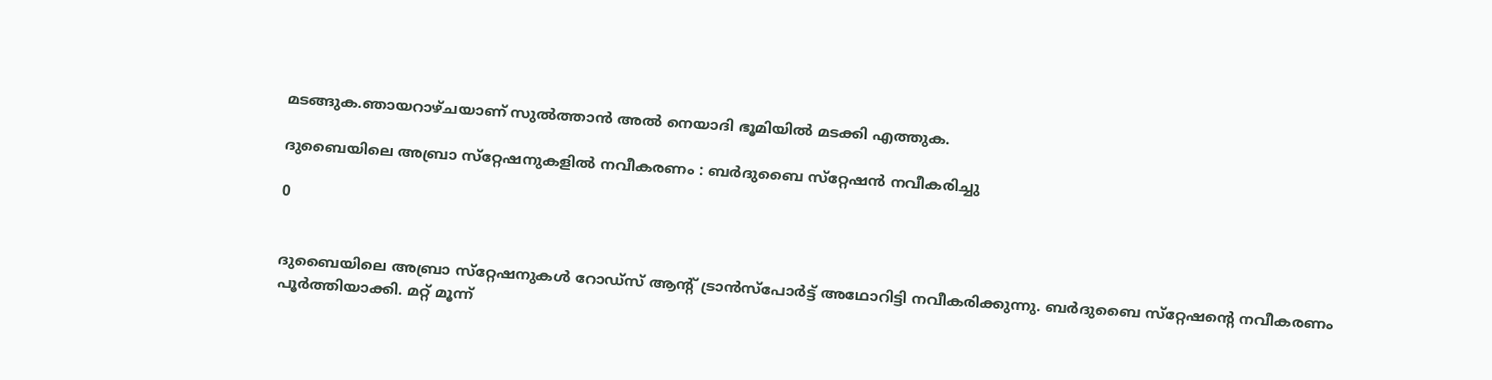മടങ്ങുക.ഞായറാഴ്ചയാണ് സുല്‍ത്താന്‍ അല്‍ നെയാദി ഭൂമിയില്‍ മടക്കി എത്തുക.

ദുബൈയിലെ അബ്രാ സ്‌റ്റേഷനുകളില്‍ നവീകരണം : ബര്‍ദുബൈ സ്‌റ്റേഷന്‍ നവീകരിച്ചു

0


ദുബൈയിലെ അബ്രാ സ്‌റ്റേഷനുകള്‍ റോഡ്‌സ് ആന്റ് ട്രാന്‍സ്‌പോര്‍ട്ട് അഥോറിട്ടി നവീകരിക്കുന്നു. ബര്‍ദുബൈ സ്‌റ്റേഷന്റെ നവീകരണം പൂര്‍ത്തിയാക്കി. മറ്റ് മൂന്ന്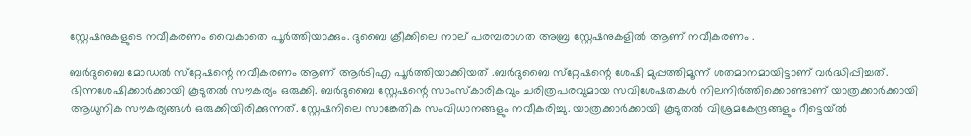സ്റ്റേഷനുകളുടെ നവീകരണം വൈകാതെ പൂര്‍ത്തിയാക്കും. ദുബൈ ക്രീക്കിലെ നാല് പരമ്പരാഗത അബ്ര സ്റ്റേഷനുകളില്‍ ആണ് നവീകരണം .

ബര്‍ദുബൈ മോഡല്‍ സ്‌റ്റേഷന്റെ നവീകരണം ആണ് ആര്‍ടിഎ പൂര്‍ത്തിയാക്കിയത് .ബര്‍ദുബൈ സ്‌റ്റേഷന്റെ ശേഷി മുപ്പത്തിമൂന്ന് ശതമാനമായിട്ടാണ് വര്‍ദ്ധിപ്പിച്ചത്. ഭിന്നശേഷിക്കാര്‍ക്കായി കൂടുതല്‍ സൗകര്യം ഒരുക്കി. ബര്‍ദുബൈ സ്റ്റേഷന്റെ സാംസ്‌കാരികവും ചരിത്രപരവുമായ സവിശേഷതകള്‍ നിലനിര്‍ത്തിക്കൊണ്ടാണ് യാത്രക്കാര്‍ക്കായി ആധുനിക സൗകര്യങ്ങള്‍ ഒരുക്കിയിരിക്കുന്നത്. സ്റ്റേഷനിലെ സാങ്കേതിക സംവിധാനങ്ങളും നവീകരിച്ചു. യാത്രക്കാര്‍ക്കായി കൂടുതല്‍ വിശ്രമകേന്ദ്രങ്ങളും റീട്ടെയ്ല്‍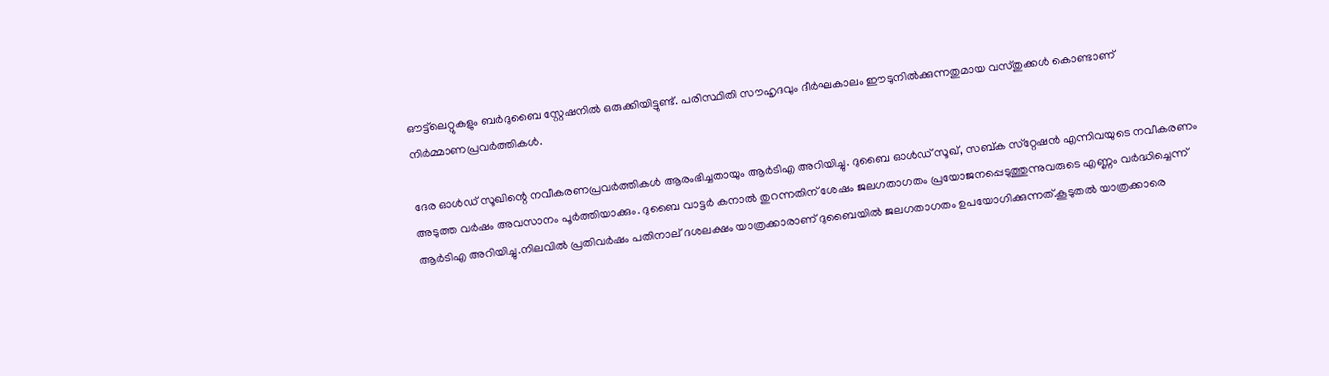ഔട്ട്‌ലെറ്റുകളും ബര്‍ദുബൈ സ്റ്റേഷനില്‍ ഒരുക്കിയിട്ടുണ്ട്. പരിസ്ഥിതി സൗഹൃദവും ദീര്‍ഘകാലം ഈടുനില്‍ക്കുന്നതുമായ വസ്തുക്കള്‍ കൊണ്ടാണ് നിര്‍മ്മാണപ്രവര്‍ത്തികള്‍.

ദേര ഓള്‍ഡ് സൂഖിന്റെ നവീകരണപ്രവര്‍ത്തികള്‍ ആരംഭിച്ചതായും ആര്‍ടിഎ അറിയിച്ചു. ദുബൈ ഓള്‍ഡ് സൂഖ്, സബ്ക സ്‌റ്റേഷന്‍ എന്നിവയുടെ നവീകരണം അടുത്ത വര്‍ഷം അവസാനം പൂര്‍ത്തിയാക്കും. ദുബൈ വാട്ടര്‍ കനാല്‍ തുറന്നതിന് ശേഷം ജലഗതാഗതം പ്രയോജനപ്പെടുത്തുന്നുവരുടെ എണ്ണം വര്‍ദ്ധിച്ചെന്ന് ആര്‍ടിഎ അറിയിച്ചു.നിലവില്‍ പ്രതിവര്‍ഷം പതിനാല് ദശലക്ഷം യാത്രക്കാരാണ് ദുബൈയില്‍ ജലഗതാഗതം ഉപയോഗിക്കുന്നത്.കൂടുതല്‍ യാത്രക്കാരെ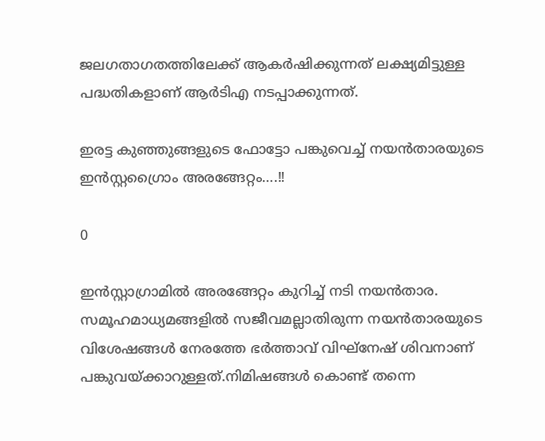ജലഗതാഗതത്തിലേക്ക് ആകര്‍ഷിക്കുന്നത് ലക്ഷ്യമിട്ടുള്ള പദ്ധതികളാണ് ആര്‍ടിഎ നടപ്പാക്കുന്നത്.

ഇരട്ട കുഞ്ഞുങ്ങളുടെ ഫോട്ടോ പങ്കുവെച്ച് നയന്‍താരയുടെ ഇന്‍സ്റ്റഗ്രൈാം അരങ്ങേറ്റം….!!

0

ഇന്‍സ്റ്റാഗ്രാമില്‍ അരങ്ങേറ്റം കുറിച്ച് നടി നയന്‍താര. സമൂഹമാധ്യമങ്ങളില്‍ സജീവമല്ലാതിരുന്ന നയന്‍താരയുടെ വിശേഷങ്ങള്‍ നേരത്തേ ഭര്‍ത്താവ് വിഘ്‌നേഷ് ശിവനാണ് പങ്കുവയ്ക്കാറുള്ളത്.നിമിഷങ്ങള്‍ കൊണ്ട് തന്നെ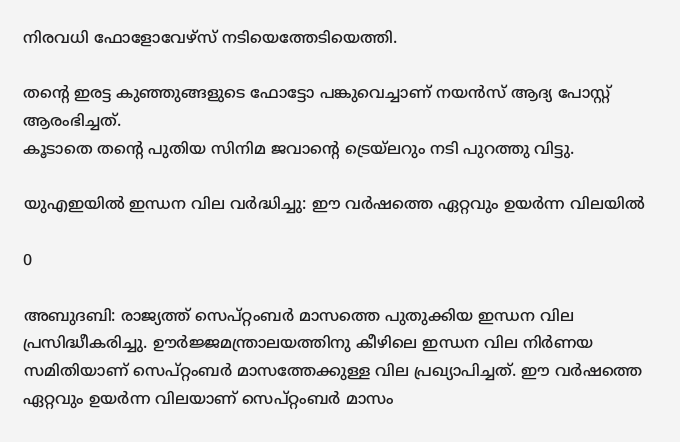നിരവധി ഫോളോവേഴ്‌സ് നടിയെത്തേടിയെത്തി.

തന്റെ ഇരട്ട കുഞ്ഞുങ്ങളുടെ ഫോട്ടോ പങ്കുവെച്ചാണ് നയന്‍സ് ആദ്യ പോസ്റ്റ് ആരംഭിച്ചത്.
കൂടാതെ തന്റെ പുതിയ സിനിമ ജവാന്റെ ട്രെയ്‌ലറും നടി പുറത്തു വിട്ടു.

യുഎഇയില്‍ ഇന്ധന വില വര്‍ദ്ധിച്ചു: ഈ വര്‍ഷത്തെ ഏറ്റവും ഉയര്‍ന്ന വിലയില്‍

0

അബുദബി: രാജ്യത്ത് സെപ്റ്റംബര്‍ മാസത്തെ പുതുക്കിയ ഇന്ധന വില പ്രസിദ്ധീകരിച്ചു. ഊര്‍ജ്ജമന്ത്രാലയത്തിനു കീഴിലെ ഇന്ധന വില നിര്‍ണയ സമിതിയാണ് സെപ്റ്റംബര്‍ മാസത്തേക്കുള്ള വില പ്രഖ്യാപിച്ചത്. ഈ വര്‍ഷത്തെ ഏറ്റവും ഉയര്‍ന്ന വിലയാണ് സെപ്റ്റംബര്‍ മാസം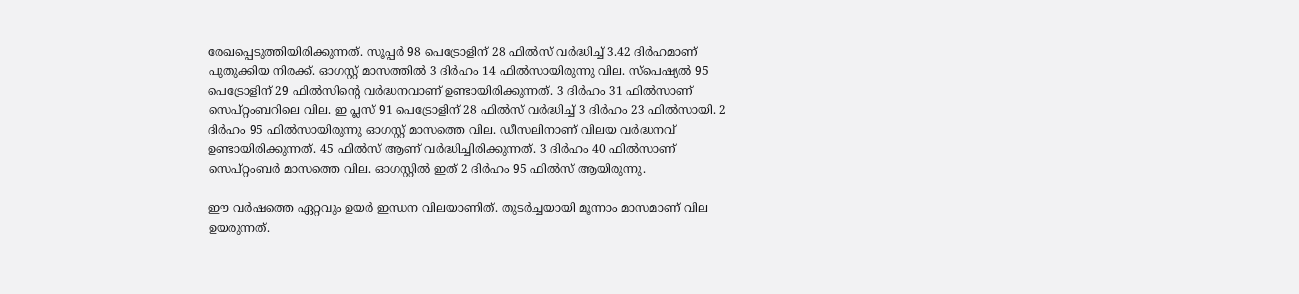രേഖപ്പെടുത്തിയിരിക്കുന്നത്. സൂപ്പര്‍ 98 പെട്രോളിന് 28 ഫില്‍സ് വര്‍ദ്ധിച്ച് 3.42 ദിര്‍ഹമാണ് പുതുക്കിയ നിരക്ക്. ഓഗസ്റ്റ് മാസത്തില്‍ 3 ദിര്‍ഹം 14 ഫില്‍സായിരുന്നു വില. സ്‌പെഷ്യല്‍ 95 പെട്രോളിന് 29 ഫില്‍സിന്റെ വര്‍ദ്ധനവാണ് ഉണ്ടായിരിക്കുന്നത്. 3 ദിര്‍ഹം 31 ഫില്‍സാണ് സെപ്റ്റംബറിലെ വില. ഇ പ്ലസ് 91 പെട്രോളിന് 28 ഫില്‍സ് വര്‍ദ്ധിച്ച് 3 ദിര്‍ഹം 23 ഫില്‍സായി. 2 ദിര്‍ഹം 95 ഫില്‍സായിരുന്നു ഓഗസ്റ്റ് മാസത്തെ വില. ഡീസലിനാണ് വിലയ വര്‍ദ്ധനവ് ഉണ്ടായിരിക്കുന്നത്. 45 ഫില്‍സ് ആണ് വര്‍ദ്ധിച്ചിരിക്കുന്നത്. 3 ദിര്‍ഹം 40 ഫില്‍സാണ് സെപ്റ്റംബര്‍ മാസത്തെ വില. ഓഗസ്റ്റില്‍ ഇത് 2 ദിര്‍ഹം 95 ഫില്‍സ് ആയിരുന്നു.

ഈ വര്‍ഷത്തെ ഏറ്റവും ഉയര്‍ ഇന്ധന വിലയാണിത്. തുടര്‍ച്ചയായി മൂന്നാം മാസമാണ് വില ഉയരുന്നത്.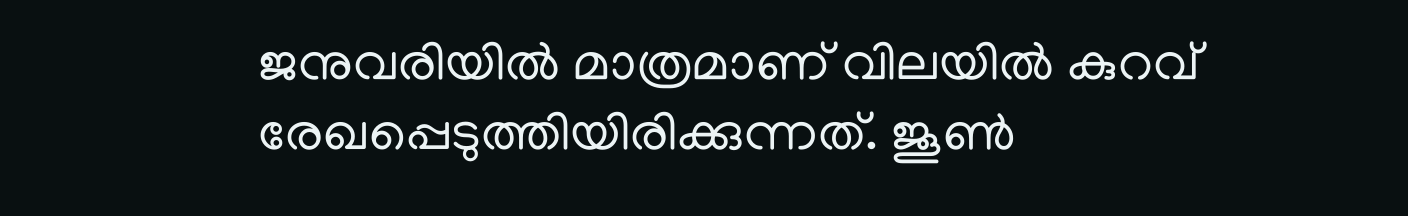ജനുവരിയില്‍ മാത്രമാണ് വിലയില്‍ കുറവ് രേഖപ്പെടുത്തിയിരിക്കുന്നത്. ജൂണ്‍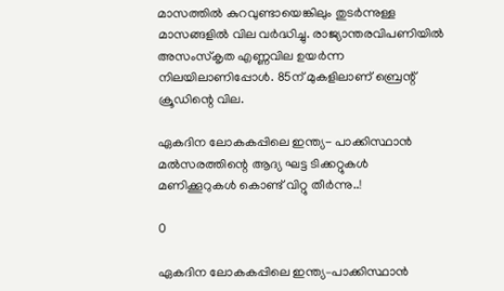മാസത്തില്‍ കുറവുണ്ടായെങ്കിലും തുടര്‍ന്നുള്ള മാസങ്ങളില്‍ വില വര്‍ദ്ധിച്ചു. രാജ്യാന്തരവിപണിയില്‍ അസംസ്‌കൃത എണ്ണവില ഉയര്‍ന്ന നിലയിലാണിപ്പോള്‍. 85ന് മുകളിലാണ് ബ്രെന്റ് ക്രൂഡിന്റെ വില.

ഏകദിന ലോകകപ്പിലെ ഇന്ത്യ- പാക്കിസ്ഥാന്‍ മല്‍സരത്തിന്റെ ആദ്യ ഘട്ട ടിക്കറ്റുകള്‍ മണിക്കൂറുകള്‍ കൊണ്ട് വിറ്റു തീര്‍ന്നു..!

0

ഏകദിന ലോകകപ്പിലെ ഇന്ത്യ–പാക്കിസ്ഥാൻ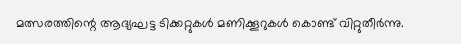മത്സരത്തിന്റെ ആദ്യഘട്ട ടിക്കറ്റുകൾ മണിക്കൂറുകൾ കൊണ്ട് വിറ്റുതീർന്നു.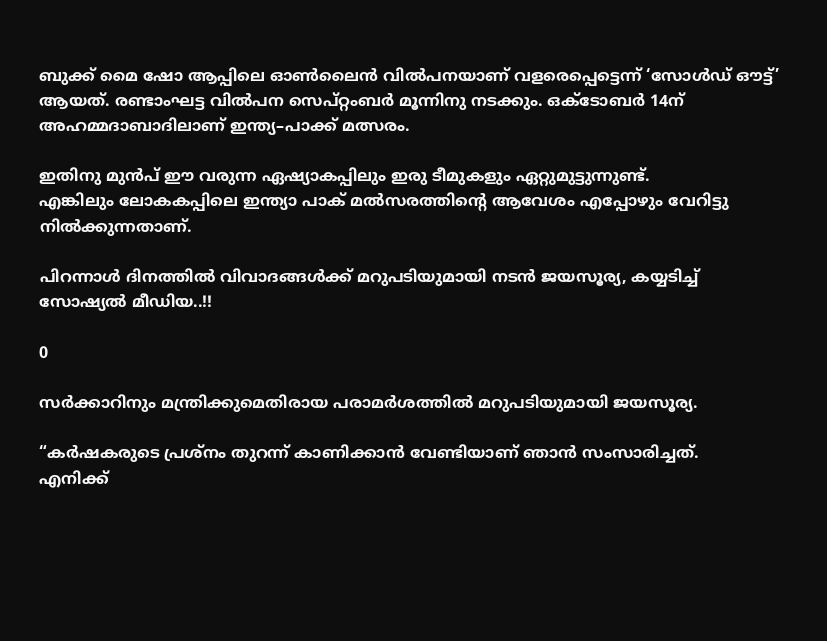ബുക്ക് മൈ ഷോ ആപ്പിലെ ഓൺലൈൻ വിൽപനയാണ് വളരെപ്പെട്ടെന്ന് ‘സോൾഡ് ഔട്ട്’ ആയത്. രണ്ടാംഘട്ട വിൽപന സെപ്റ്റംബർ മൂന്നിനു നടക്കും. ഒക്ടോബർ 14ന് അഹമ്മദാബാദിലാണ് ഇന്ത്യ–പാക്ക് മത്സരം.

ഇതിനു മുന്‍പ് ഈ വരുന്ന ഏഷ്യാകപ്പിലും ഇരു ടീമുകളും ഏറ്റുമുട്ടുന്നുണ്ട്.
എങ്കിലും ലോകകപ്പിലെ ഇന്ത്യാ പാക് മല്‍സരത്തിന്റെ ആവേശം എപ്പോഴും വേറിട്ടു നില്‍ക്കുന്നതാണ്‌.

പിറന്നാള്‍ ദിനത്തില്‍ വിവാദങ്ങള്‍ക്ക് മറുപടിയുമായി നടന്‍ ജയസൂര്യ, കയ്യടിച്ച് സോഷ്യല്‍ മീഡിയ..!!

0

സര്‍ക്കാറിനും മന്ത്രിക്കുമെതിരായ പരാമര്‍ശത്തില്‍ മറുപടിയുമായി ജയസൂര്യ.

“കര്‍ഷകരുടെ പ്രശ്‌നം തുറന്ന് കാണിക്കാന്‍ വേണ്ടിയാണ് ഞാന്‍ സംസാരിച്ചത്.
എനിക്ക്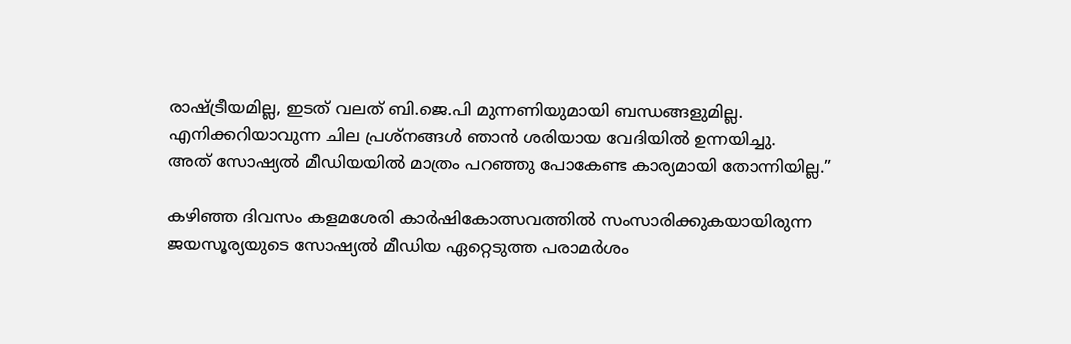രാഷ്ട്രീയമില്ല, ഇടത് വലത് ബി.ജെ.പി മുന്നണിയുമായി ബന്ധങ്ങളുമില്ല.
എനിക്കറിയാവുന്ന ചില പ്രശ്‌നങ്ങള്‍ ഞാന്‍ ശരിയായ വേദിയില്‍ ഉന്നയിച്ചു.
അത് സോഷ്യല്‍ മീഡിയയില്‍ മാത്രം പറഞ്ഞു പോകേണ്ട കാര്യമായി തോന്നിയില്ല.”

കഴിഞ്ഞ ദിവസം കളമശേരി കാർഷികോത്സവത്തിൽ സംസാരിക്കുകയായിരുന്ന ജയസൂര്യയുടെ സോഷ്യല്‍ മീഡിയ ഏറ്റെടുത്ത പരാമര്‍ശം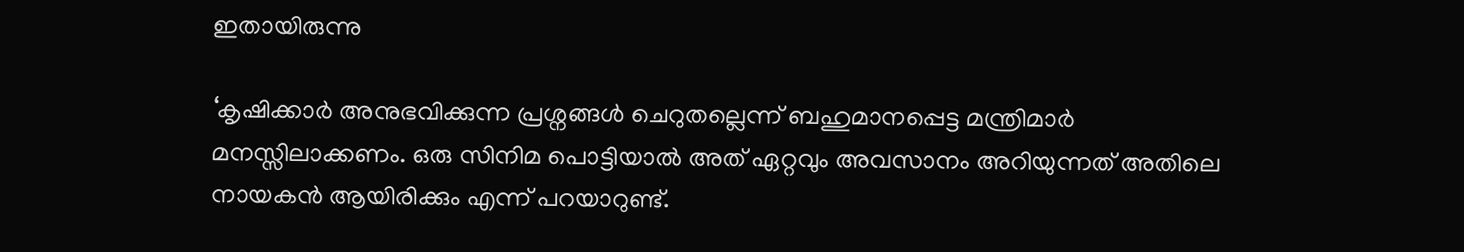ഇതായിരുന്നു

‘കൃഷിക്കാർ അനുഭവിക്കുന്ന പ്രശ്നങ്ങള്‍ ചെറുതല്ലെന്ന് ബഹുമാനപ്പെട്ട മന്ത്രിമാര്‍ മനസ്സിലാക്കണം. ഒരു സിനിമ പൊട്ടിയാൽ അത് ഏറ്റവും അവസാനം അറിയുന്നത് അതിലെ നായകൻ ആയിരിക്കും എന്ന് പറയാറുണ്ട്.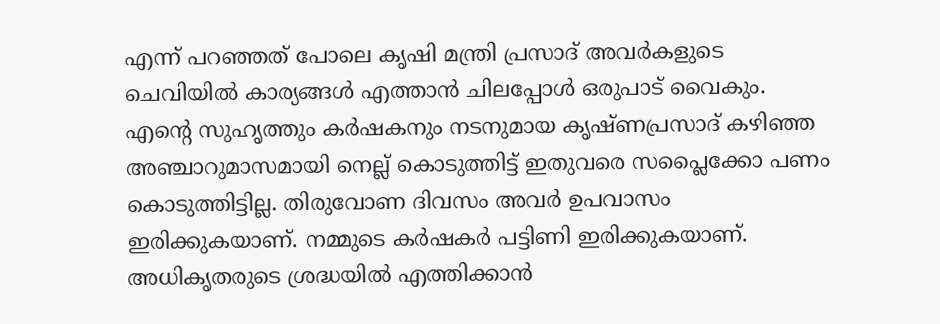എന്ന് പറഞ്ഞത് പോലെ കൃഷി മന്ത്രി പ്രസാദ് അവർകളുടെ ചെവിയിൽ കാര്യങ്ങൾ എത്താൻ ചിലപ്പോൾ ഒരുപാട് വൈകും. എന്റെ സുഹൃത്തും കര്‍ഷകനും നടനുമായ കൃഷ്ണപ്രസാദ് കഴിഞ്ഞ അഞ്ചാറുമാസമായി നെല്ല് കൊടുത്തിട്ട് ഇതുവരെ സപ്ലൈക്കോ പണം കൊടുത്തിട്ടില്ല. തിരുവോണ ദിവസം അവര്‍ ഉപവാസം ഇരിക്കുകയാണ്. നമ്മുടെ കര്‍ഷകര്‍ പട്ടിണി ഇരിക്കുകയാണ്. അധികൃതരുടെ ശ്രദ്ധയില്‍ എത്തിക്കാന്‍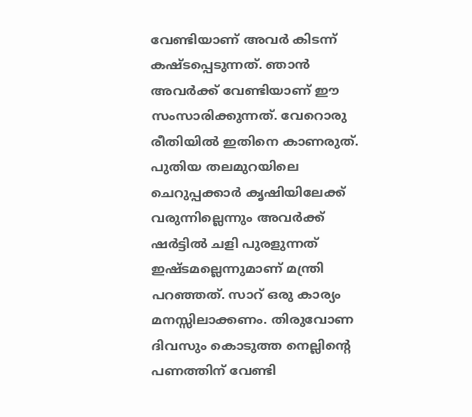വേണ്ടിയാണ് അവർ കിടന്ന് കഷ്ടപ്പെടുന്നത്. ഞാൻ അവർക്ക് വേണ്ടിയാണ് ഈ സംസാരിക്കുന്നത്. വേറൊരു രീതിയിൽ ഇതിനെ കാണരുത്. പുതിയ തലമുറയിലെ ചെറുപ്പക്കാര്‍ കൃഷിയിലേക്ക് വരുന്നില്ലെന്നും അവർക്ക് ഷർട്ടിൽ ചളി പുരളുന്നത് ഇഷ്ടമല്ലെന്നുമാണ് മന്ത്രി പറഞ്ഞത്. സാറ് ഒരു കാര്യം മനസ്സിലാക്കണം. തിരുവോണ ദിവസും കൊടുത്ത നെല്ലിന്റെ പണത്തിന് വേണ്ടി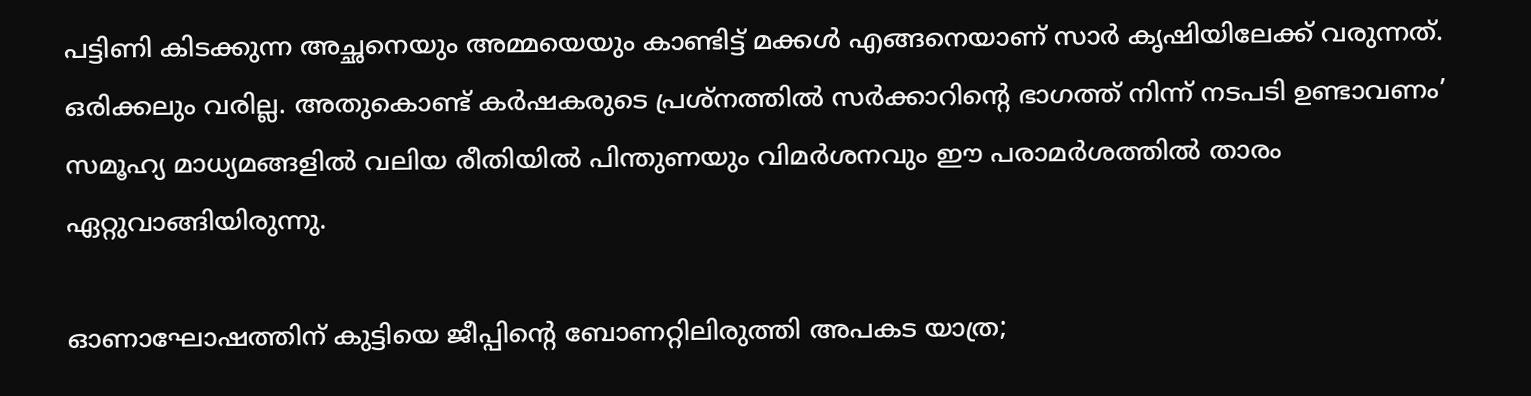പട്ടിണി കിടക്കുന്ന അച്ഛനെയും അമ്മയെയും കാണ്ടിട്ട് മക്കള്‍ എങ്ങനെയാണ് സാര്‍ കൃഷിയിലേക്ക് വരുന്നത്. ഒരിക്കലും വരില്ല. അതുകൊണ്ട് കര്‍ഷകരുടെ പ്രശ്നത്തില്‍ സര്‍ക്കാറിന്റെ ഭാഗത്ത് നിന്ന് നടപടി ഉണ്ടാവണം’ സമൂഹ്യ മാധ്യമങ്ങളില്‍ വലിയ രീതിയില്‍ പിന്തുണയും വിമര്‍ശനവും ഈ പരാമര്‍ശത്തില്‍ താരം ഏറ്റുവാങ്ങിയിരുന്നു.

ഓണാഘോഷത്തിന് കുട്ടിയെ ജീപ്പിന്റെ ബോണറ്റിലിരുത്തി അപകട യാത്ര;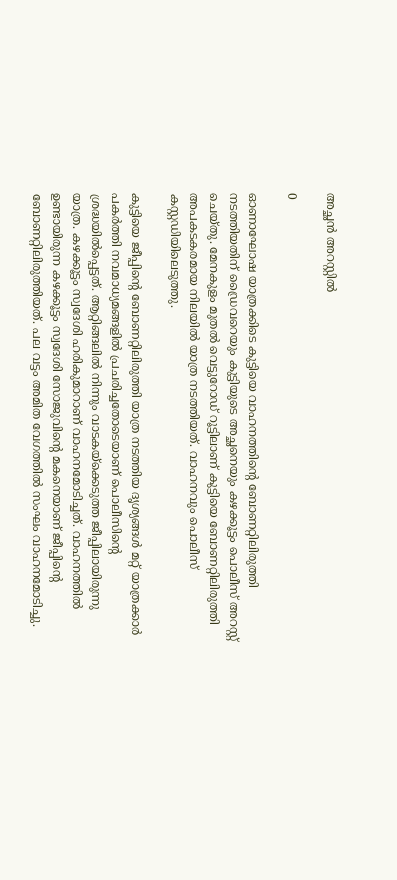അച്ഛൻ അറസ്റ്റില്‍

0

ഓണാഘോഷ യാത്രക്കിടെ കുട്ടിയെ വാഹനത്തിന്‍റെ ബോണറ്റിലിരുത്തി നടത്തിയതിന് ഡ്രൈവറെയും കുട്ടിയുടെ അച്ഛനെയും കഴക്കൂട്ടം പൊലീസ് അറസ്റ്റ് ചെയ്തു. മേനകുളം മുതൽ വെട്ടുറോഡ് റൂട്ടിലാണ് കുട്ടിയെ ബോണറ്റിലിരുത്തി അപകടകരമായ നിലയിൽ യാത്ര നടത്തിയത്. വാഹനവും പൊലീസ് കസ്റ്റഡിയിലെടുത്തു.

കുട്ടിയെ ജീപ്പിന്‍റെ ബോണറ്റിലിരുത്തി യാത്ര നടത്തിയ ദൃശ്യങ്ങള്‍ മറ്റ് യാത്രക്കാർ പകർത്തി നവമാധ്യമങ്ങളിൽ പ്രചരിച്ചതോടെയാണ് പൊലീസിന്‍റെ ശ്രദ്ധയിൽപ്പെട്ടത്. ആറ്റിങ്ങലിൽ നിന്നും വാടകയ്ക്കെടുത്ത ജീപ്പിലായിരുന്നു യാത്ര. കഴക്കൂട്ടം സ്വദേശി ഹരികുമാറാണ് വാഹനമോടിച്ചത്. വാഹനത്തിൽ ഉണ്ടായിരുന്ന കഴക്കൂട്ടം സ്വദേശി സോജുവിന്‍റെ മകനെയാണ് ജീപ്പിന്‍റെ ബോണറ്റിലിരുത്തിയത്. പല വട്ടം അമിത വേഗത്തിൽ സംഘം വാഹനമോടിച്ചു.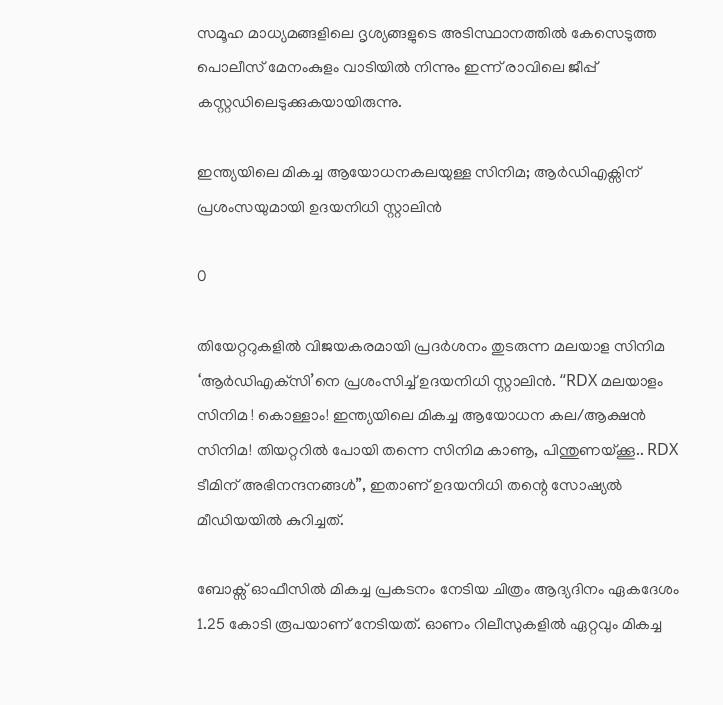സമൂഹ മാധ്യമങ്ങളിലെ ദൃശ്യങ്ങളുടെ അടിസ്ഥാനത്തിൽ കേസെടുത്ത പൊലീസ് മേനംകുളം വാടിയിൽ നിന്നും ഇന്ന് രാവിലെ ജീപ്പ് കസ്റ്റഡിലെടുക്കുകയായിരുന്നു.

ഇന്ത്യയിലെ മികച്ച ആയോധനകലയുള്ള സിനിമ; ആർഡിഎക്സിന് പ്രശംസയുമായി ഉദയനിധി സ്റ്റാലിൻ

0

തിയേറ്ററുകളില്‍ വിജയകരമായി പ്രദര്‍ശനം തുടരുന്ന മലയാള സിനിമ ‘ആര്‍ഡിഎക്‌സി’നെ പ്രശംസിച്ച് ഉദയനിധി സ്റ്റാലിന്‍. “RDX മലയാളം സിനിമ ! കൊള്ളാം! ഇന്ത്യയിലെ മികച്ച ആയോധന കല/ആക്ഷൻ സിനിമ! തിയറ്ററിൽ പോയി തന്നെ സിനിമ കാണൂ, പിന്തുണയ്ക്കൂ.. RDX ടീമിന് അഭിനന്ദനങ്ങൾ”, ഇതാണ് ഉദയനിധി തന്റെ സോഷ്യൽ മീഡിയയിൽ കുറിച്ചത്.

ബോക്സ് ഓഫീസില്‍ മികച്ച പ്രകടനം നേടിയ ചിത്രം ആദ്യദിനം ഏകദേശം 1.25 കോടി രൂപയാണ് നേടിയത്. ഓണം റിലീസുകളിൽ ഏറ്റവും മികച്ച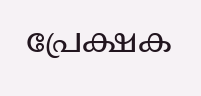പ്രേക്ഷക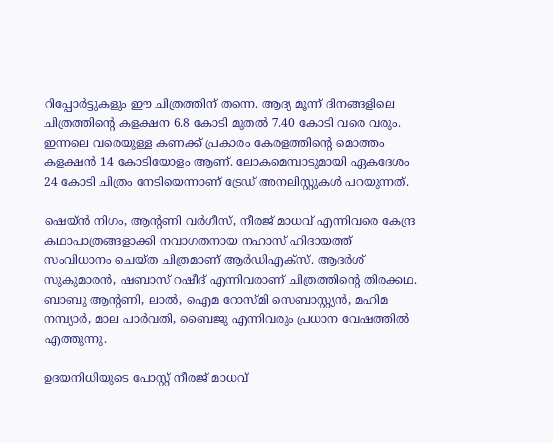റിപ്പോർട്ടുകളും ഈ ചിത്രത്തിന് തന്നെ. ആദ്യ മൂന്ന് ദിനങ്ങളിലെ ചിത്രത്തിന്‍റെ കളക്ഷന 6.8 കോടി മുതല്‍ 7.40 കോടി വരെ വരും. ഇന്നലെ വരെയുള്ള കണക്ക് പ്രകാരം കേരളത്തിന്റെ മൊത്തം കളക്ഷൻ 14 കോടിയോളം ആണ്. ലോകമെമ്പാടുമായി ഏകദേശം 24 കോടി ചിത്രം നേടിയെന്നാണ് ട്രേഡ് അനലിസ്റ്റുകൾ പറയുന്നത്.

ഷെയ്ന്‍ നിഗം, ആന്റണി വര്‍ഗീസ്, നീരജ് മാധവ് എന്നിവരെ കേന്ദ്ര കഥാപാത്രങ്ങളാക്കി നവാഗതനായ നഹാസ് ഹിദായത്ത് സംവിധാനം ചെയ്ത ചിത്രമാണ് ആര്‍ഡിഎക്സ്. ആദര്‍ശ് സുകുമാരന്‍, ഷബാസ് റഷീദ് എന്നിവരാണ് ചിത്രത്തിൻ്റെ തിരക്കഥ. ബാബു ആന്റണി, ലാല്‍, ഐമ റോസ്മി സെബാസ്റ്റ്യന്‍, മഹിമ നമ്പ്യാര്‍, മാല പാര്‍വതി, ബൈജു എന്നിവരും പ്രധാന വേഷത്തില്‍ എത്തുന്നു.

ഉദയനിധിയുടെ പോസ്റ്റ് നീരജ് മാധവ്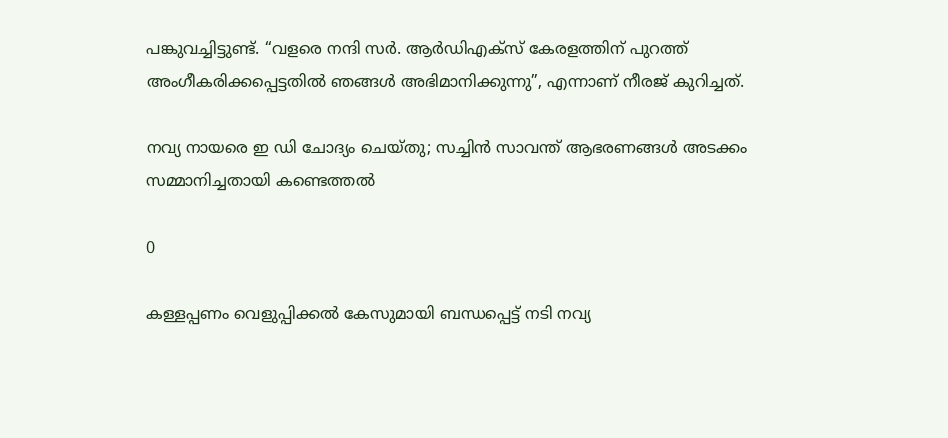പങ്കുവച്ചിട്ടുണ്ട്. “വളരെ നന്ദി സർ. ആർഡിഎക്സ് കേരളത്തിന് പുറത്ത് അംഗീകരിക്കപ്പെട്ടതിൽ ഞങ്ങൾ അഭിമാനിക്കുന്നു”, എന്നാണ് നീരജ് കുറിച്ചത്.

നവ്യ നായരെ ഇ ഡി ചോദ്യം ചെയ്തു; സച്ചിന്‍ സാവന്ത് ആഭരണങ്ങള്‍ അടക്കം സമ്മാനിച്ചതായി കണ്ടെത്തല്‍

0

കള്ളപ്പണം വെളുപ്പിക്കൽ കേസുമായി ബന്ധപ്പെട്ട് നടി നവ്യ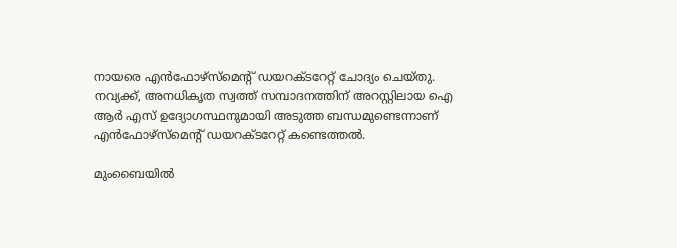നായരെ എൻഫോഴ്സ്മെന്റ് ഡയറക്ടറേറ്റ് ചോദ്യം ചെയ്തു. നവ്യക്ക്, അനധികൃത സ്വത്ത് സമ്പാദനത്തിന് അറസ്റ്റിലായ ഐ ആര്‍ എസ് ഉദ്യോഗസ്ഥനുമായി അടുത്ത ബന്ധമുണ്ടെന്നാണ് എൻഫോഴ്സ്മെന്റ് ഡയറക്ടറേറ്റ് കണ്ടെത്തൽ.

മുംബൈയില്‍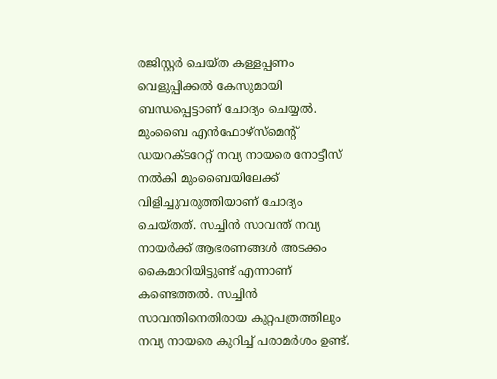രജിസ്റ്റര്‍ ചെയ്ത കള്ളപ്പണം വെളുപ്പിക്കല്‍ കേസുമായി ബന്ധപ്പെട്ടാണ് ചോദ്യം ചെയ്യല്‍. മുംബൈ എന്‍ഫോഴ്‌സ്‌മെന്റ് ഡയറക്ടറേറ്റ് നവ്യ നായരെ നോട്ടീസ് നല്‍കി മുംബൈയിലേക്ക് വിളിച്ചുവരുത്തിയാണ് ചോദ്യം ചെയ്തത്. സച്ചിന്‍ സാവന്ത് നവ്യ നായര്‍ക്ക് ആഭരണങ്ങള്‍ അടക്കം കൈമാറിയിട്ടുണ്ട് എന്നാണ് കണ്ടെത്തൽ. സച്ചിന്‍ സാവന്തിനെതിരായ കുറ്റപത്രത്തിലും നവ്യ നായരെ കുറിച്ച് പരാമർശം ഉണ്ട്.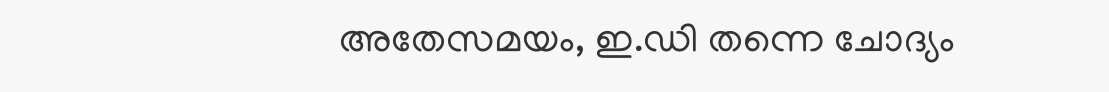അതേസമയം, ഇ.ഡി തന്നെ ചോദ്യം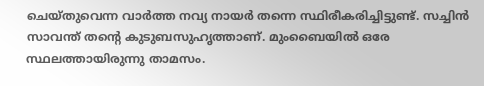ചെയ്തുവെന്ന വാര്‍ത്ത നവ്യ നായര്‍ തന്നെ സ്ഥിരീകരിച്ചിട്ടുണ്ട്. സച്ചിന്‍ സാവന്ത് തന്റെ കുടുബസുഹൃത്താണ്. മുംബൈയില്‍ ഒരേ സ്ഥലത്തായിരുന്നു താമസം.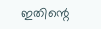ഇതിന്റെ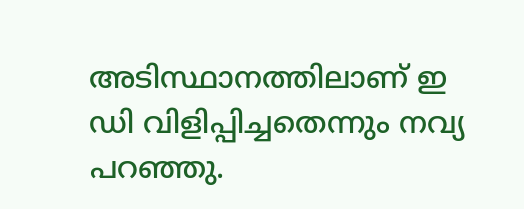അടിസ്ഥാനത്തിലാണ് ഇ ഡി വിളിപ്പിച്ചതെന്നും നവ്യ പറഞ്ഞു.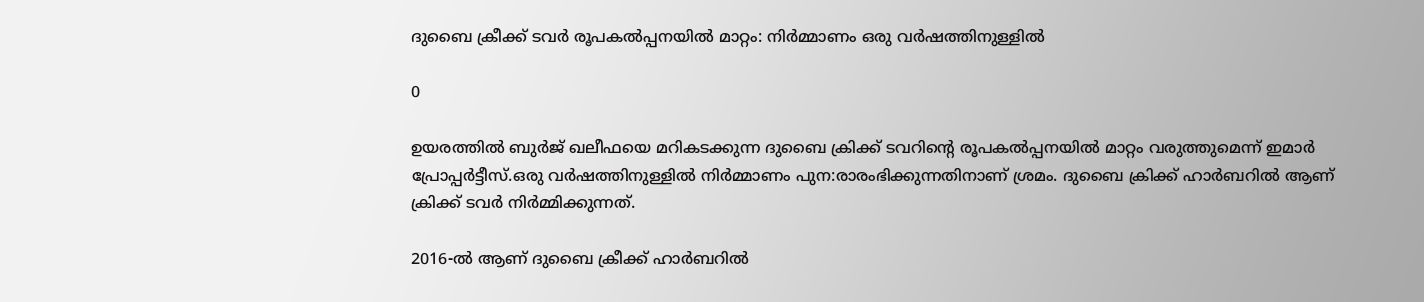ദുബൈ ക്രീക്ക് ടവര്‍ രൂപകല്‍പ്പനയില്‍ മാറ്റം: നിര്‍മ്മാണം ഒരു വര്‍ഷത്തിനുള്ളില്‍

0

ഉയരത്തില്‍ ബുര്‍ജ് ഖലീഫയെ മറികടക്കുന്ന ദുബൈ ക്രിക്ക് ടവറിന്റെ രൂപകല്‍പ്പനയില്‍ മാറ്റം വരുത്തുമെന്ന് ഇമാര്‍ പ്രോപ്പര്‍ട്ടീസ്.ഒരു വര്‍ഷത്തിനുള്ളില്‍ നിര്‍മ്മാണം പുന:രാരംഭിക്കുന്നതിനാണ് ശ്രമം. ദുബൈ ക്രിക്ക് ഹാര്‍ബറില്‍ ആണ് ക്രിക്ക് ടവര്‍ നിര്‍മ്മിക്കുന്നത്.

2016-ല്‍ ആണ് ദുബൈ ക്രീക്ക് ഹാര്‍ബറില്‍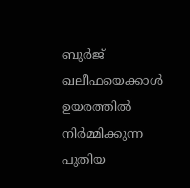ബുര്‍ജ് ഖലീഫയെക്കാള്‍ ഉയരത്തില്‍ നിര്‍മ്മിക്കുന്ന പുതിയ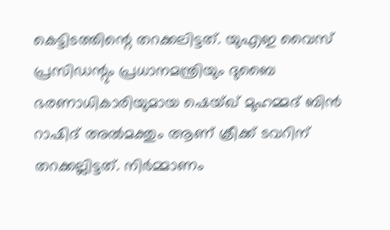കെട്ടിടത്തിന്റെ തറക്കലിട്ടത്. യുഎഇ വൈസ് പ്രസിഡന്റും പ്രധാനമന്ത്രിയും ദുബൈ ഭരണാധികാരിയുമായ ഷെയ്ഖ് മുഹമ്മദ് ബിന്‍ റാഷിദ് അല്‍മക്തും ആണ് ക്രീക്ക് ടവറിന് തറക്കല്ലിട്ടത്. നിര്‍മ്മാണം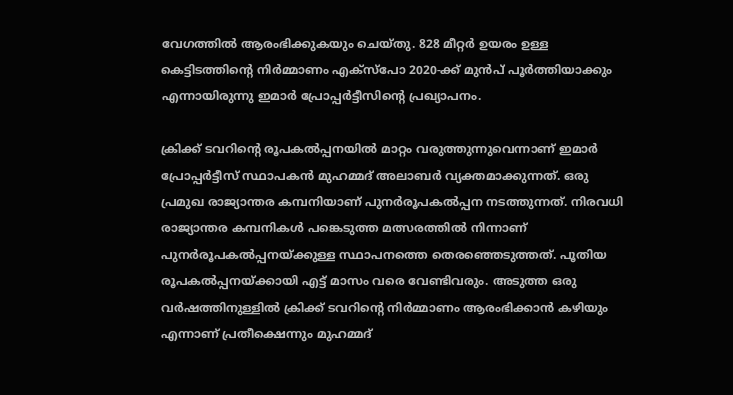വേഗത്തില്‍ ആരംഭിക്കുകയും ചെയ്തു. 828 മീറ്റര്‍ ഉയരം ഉള്ള കെട്ടിടത്തിന്റെ നിര്‍മ്മാണം എക്‌സ്‌പോ 2020-ക്ക് മുന്‍പ് പൂര്‍ത്തിയാക്കും എന്നായിരുന്നു ഇമാര്‍ പ്രോപ്പര്‍ട്ടീസിന്റെ പ്രഖ്യാപനം.

ക്രിക്ക് ടവറിന്റെ രൂപകല്‍പ്പനയില്‍ മാറ്റം വരുത്തുന്നുവെന്നാണ് ഇമാര്‍ പ്രോപ്പര്‍ട്ടീസ് സ്ഥാപകന്‍ മുഹമ്മദ് അലാബര്‍ വ്യക്തമാക്കുന്നത്. ഒരു പ്രമുഖ രാജ്യാന്തര കമ്പനിയാണ് പുനര്‍രൂപകല്‍പ്പന നടത്തുന്നത്. നിരവധി രാജ്യാന്തര കമ്പനികള്‍ പങ്കെടുത്ത മത്സരത്തില്‍ നിന്നാണ് പുനര്‍രൂപകല്‍പ്പനയ്ക്കുള്ള സ്ഥാപനത്തെ തെരഞ്ഞെടുത്തത്. പൂതിയ രൂപകല്‍പ്പനയ്ക്കായി എട്ട് മാസം വരെ വേണ്ടിവരും. അടുത്ത ഒരു വര്‍ഷത്തിനുള്ളില്‍ ക്രിക്ക് ടവറിന്റെ നിര്‍മ്മാണം ആരംഭിക്കാന്‍ കഴിയും എന്നാണ് പ്രതീക്ഷെന്നും മുഹമ്മദ്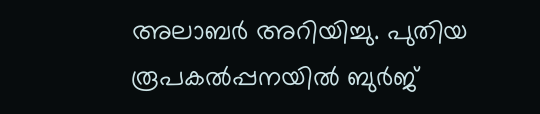അലാബര്‍ അറിയിച്ചു. പുതിയ രൂപകല്‍പ്പനയില്‍ ബുര്‍ജ്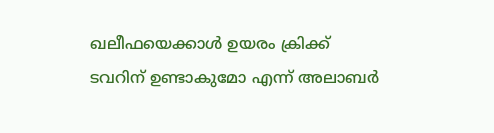ഖലീഫയെക്കാള്‍ ഉയരം ക്രിക്ക് ടവറിന് ഉണ്ടാകുമോ എന്ന് അലാബര്‍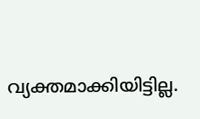വ്യക്തമാക്കിയിട്ടില്ല.